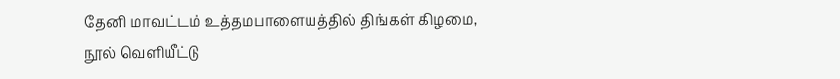தேனி மாவட்டம் உத்தமபாளையத்தில் திங்கள் கிழமை, நூல் வெளியீட்டு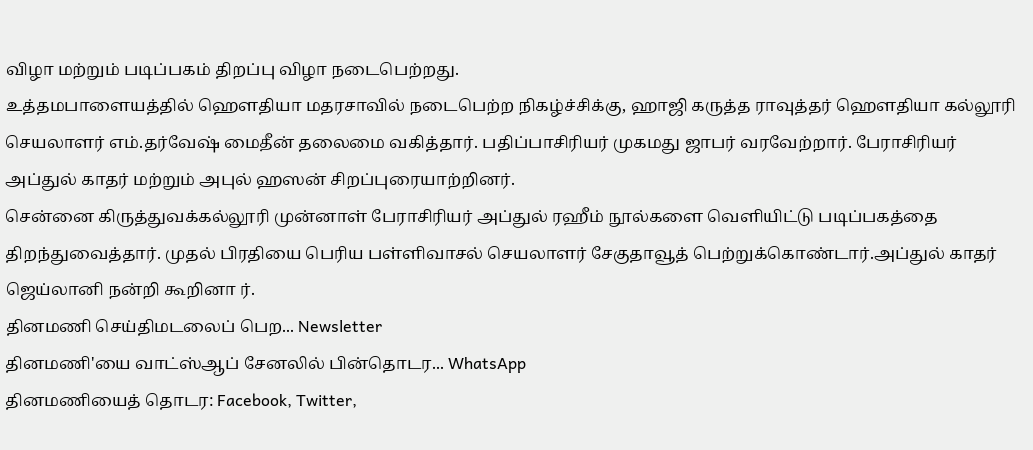விழா மற்றும் படிப்பகம் திறப்பு விழா நடைபெற்றது.
உத்தமபாளையத்தில் ஹெளதியா மதரசாவில் நடைபெற்ற நிகழ்ச்சிக்கு, ஹாஜி கருத்த ராவுத்தர் ஹெளதியா கல்லூரி செயலாளர் எம்.தர்வேஷ் மைதீன் தலைமை வகித்தார். பதிப்பாசிரியர் முகமது ஜாபர் வரவேற்றார். பேராசிரியர் அப்துல் காதர் மற்றும் அபுல் ஹஸன் சிறப்புரையாற்றினர்.
சென்னை கிருத்துவக்கல்லூரி முன்னாள் பேராசிரியர் அப்துல் ரஹீம் நூல்களை வெளியிட்டு படிப்பகத்தை திறந்துவைத்தார். முதல் பிரதியை பெரிய பள்ளிவாசல் செயலாளர் சேகுதாவூத் பெற்றுக்கொண்டார்.அப்துல் காதர் ஜெய்லானி நன்றி கூறினா ர்.
தினமணி செய்திமடலைப் பெற... Newsletter
தினமணி'யை வாட்ஸ்ஆப் சேனலில் பின்தொடர... WhatsApp
தினமணியைத் தொடர: Facebook, Twitter,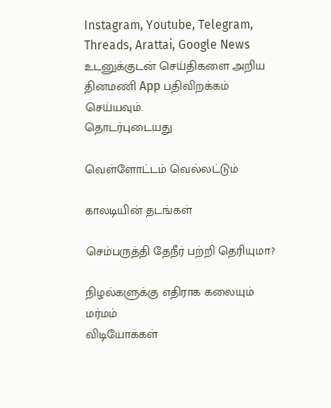Instagram, Youtube, Telegram, Threads, Arattai, Google News
உடனுக்குடன் செய்திகளை அறிய தினமணி App பதிவிறக்கம் செய்யவும்.
தொடர்புடையது

வெள்ளோட்டம் வெல்லட்டும்

காலடியின் தடங்கள்

செம்பருத்தி தேநீர் பற்றி தெரியுமா?

நிழல்களுக்கு எதிராக கலையும் மர்மம்
விடியோக்கள்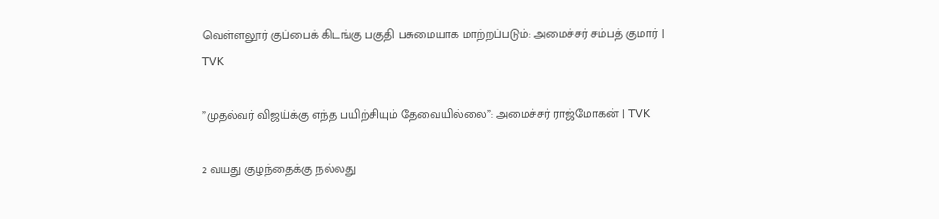வெள்ளலூர் குப்பைக் கிடங்கு பகுதி பசுமையாக மாற்றப்படும்: அமைச்சர் சம்பத் குமார் | TVK

”முதல்வர் விஜய்க்கு எந்த பயிற்சியும் தேவையில்லை”: அமைச்சர் ராஜ்மோகன் | TVK

2 வயது குழந்தைக்கு நல்லது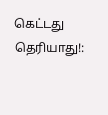கெட்டது தெரியாது!: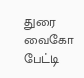துரை வைகோ பேட்டி